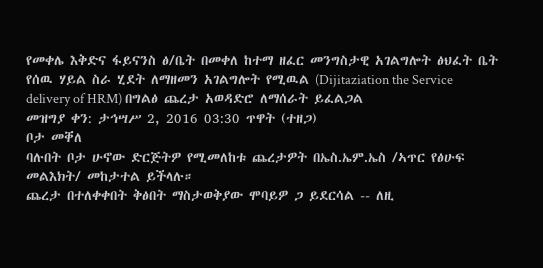የመቀሌ እቅድና ፋይናንስ ፅ/ቤት በመቀለ ከተማ ዘፈር መንግስታዊ አገልግሎት ፅህፈት ቤት የሰዉ ሃይል ስራ ሂደት ለማዘመን አገልግሎት የሚዉል (Dijitaziation the Service delivery of HRM) በግልፅ ጨረታ አወዳድሮ ለማሰራት ይፈልጋል
መዝግያ ቀን: ታኅሣሥ 2, 2016 03:30 ጥዋት (ተዘጋ)
ቦታ መቐለ
ባሉበት ቦታ ሁኖው ድርጅትዎ የሚመለከቱ ጨረታዎት በኤስ.ኤም.ኤስ /ኣጥር የፅሁፍ መልእክት/ መከታተል ይችላሉ።
ጨረታ በተለቀቀበት ቅፅበት ማስታወቅያው ሞባይዎ ጋ ይደርሳል -- ለዚ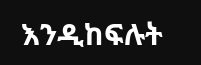እንዲከፍሉት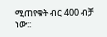ሚጠየቁት ብር 400 ብቻ ነው::